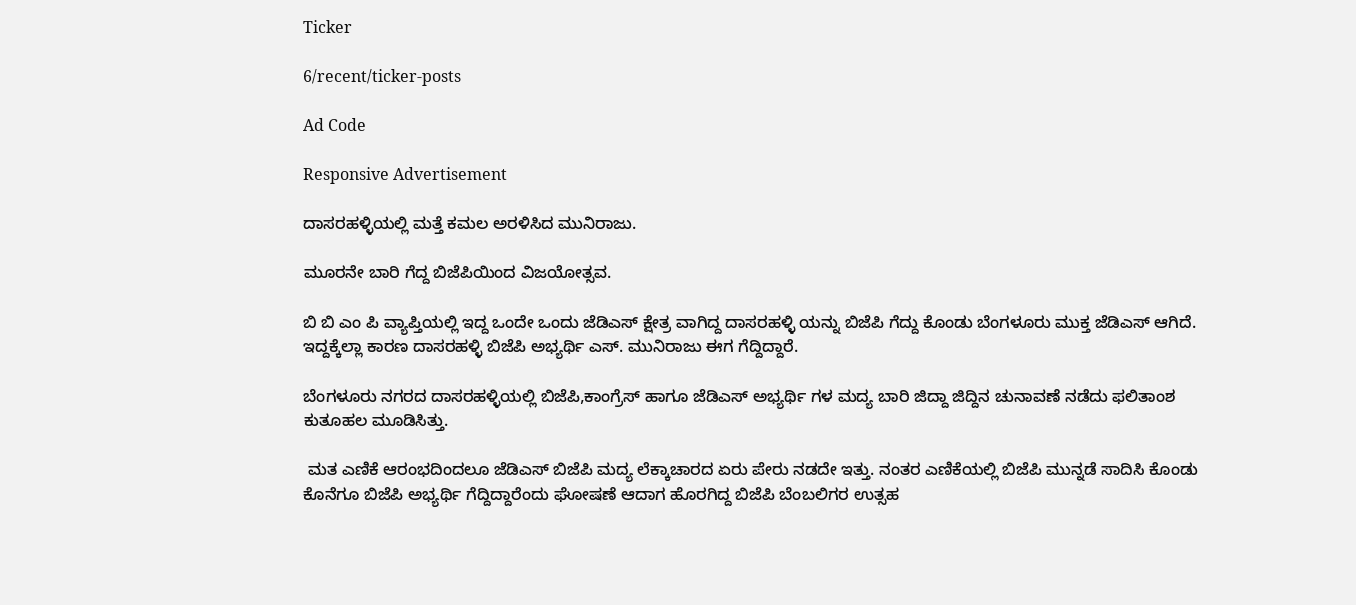Ticker

6/recent/ticker-posts

Ad Code

Responsive Advertisement

ದಾಸರಹಳ್ಳಿಯಲ್ಲಿ ಮತ್ತೆ ಕಮಲ ಅರಳಿಸಿದ ಮುನಿರಾಜು.

ಮೂರನೇ ಬಾರಿ ಗೆದ್ದ ಬಿಜೆಪಿಯಿಂದ ವಿಜಯೋತ್ಸವ.

ಬಿ ಬಿ ಎಂ ಪಿ ವ್ಯಾಪ್ತಿಯಲ್ಲಿ ಇದ್ದ ಒಂದೇ ಒಂದು ಜೆಡಿಎಸ್ ಕ್ಷೇತ್ರ ವಾಗಿದ್ದ ದಾಸರಹಳ್ಳಿ ಯನ್ನು ಬಿಜೆಪಿ ಗೆದ್ದು ಕೊಂಡು ಬೆಂಗಳೂರು ಮುಕ್ತ ಜೆಡಿಎಸ್ ಆಗಿದೆ. ಇದ್ದಕ್ಕೆಲ್ಲಾ ಕಾರಣ ದಾಸರಹಳ್ಳಿ ಬಿಜೆಪಿ ಅಭ್ಯರ್ಥಿ ಎಸ್. ಮುನಿರಾಜು ಈಗ ಗೆದ್ದಿದ್ದಾರೆ.

ಬೆಂಗಳೂರು ನಗರದ ದಾಸರಹಳ್ಳಿಯಲ್ಲಿ ಬಿಜೆಪಿ,ಕಾಂಗ್ರೆಸ್ ಹಾಗೂ ಜೆಡಿಎಸ್ ಅಭ್ಯರ್ಥಿ ಗಳ ಮದ್ಯ ಬಾರಿ ಜಿದ್ದಾ ಜಿದ್ದಿನ ಚುನಾವಣೆ ನಡೆದು ಫಲಿತಾಂಶ ಕುತೂಹಲ ಮೂಡಿಸಿತ್ತು.

 ಮತ ಎಣಿಕೆ ಆರಂಭದಿಂದಲೂ ಜೆಡಿಎಸ್ ಬಿಜೆಪಿ ಮದ್ಯ ಲೆಕ್ಕಾಚಾರದ ಏರು ಪೇರು ನಡದೇ ಇತ್ತು. ನಂತರ ಎಣಿಕೆಯಲ್ಲಿ ಬಿಜೆಪಿ ಮುನ್ನಡೆ ಸಾದಿಸಿ ಕೊಂಡು ಕೊನೆಗೂ ಬಿಜೆಪಿ ಅಭ್ಯರ್ಥಿ ಗೆದ್ದಿದ್ದಾರೆಂದು ಘೋಷಣೆ ಆದಾಗ ಹೊರಗಿದ್ದ ಬಿಜೆಪಿ ಬೆಂಬಲಿಗರ ಉತ್ಸಹ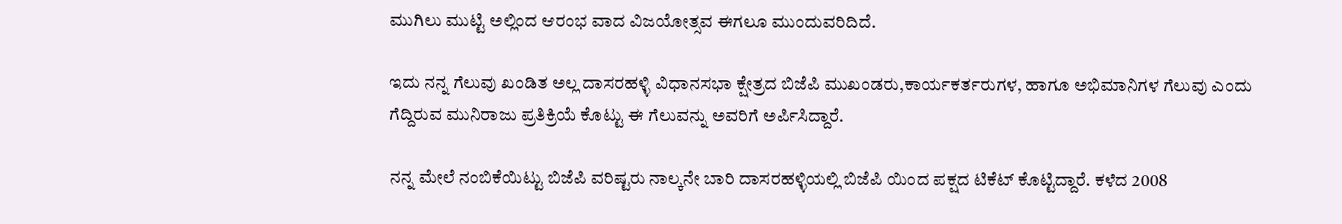ಮುಗಿಲು ಮುಟ್ಟಿ ಅಲ್ಲಿಂದ ಆರಂಭ ವಾದ ವಿಜಯೋತ್ಸವ ಈಗಲೂ ಮುಂದುವರಿದಿದೆ.

ಇದು ನನ್ನ ಗೆಲುವು ಖಂಡಿತ ಅಲ್ಲ ದಾಸರಹಳ್ಳಿ ವಿಧಾನಸಭಾ ಕ್ಷೇತ್ರದ ಬಿಜೆಪಿ ಮುಖಂಡರು,ಕಾರ್ಯಕರ್ತರುಗಳ, ಹಾಗೂ ಅಭಿಮಾನಿಗಳ ಗೆಲುವು ಎಂದು ಗೆದ್ದಿರುವ ಮುನಿರಾಜು ಪ್ರತಿಕ್ರಿಯೆ ಕೊಟ್ಟು ಈ ಗೆಲುವನ್ನು ಅವರಿಗೆ ಅರ್ಪಿಸಿದ್ದಾರೆ.

ನನ್ನ ಮೇಲೆ ನಂಬಿಕೆಯಿಟ್ಟು ಬಿಜೆಪಿ ವರಿಷ್ಟರು ನಾಲ್ಕನೇ ಬಾರಿ ದಾಸರಹಳ್ಳಿಯಲ್ಲಿ ಬಿಜೆಪಿ ಯಿಂದ ಪಕ್ಷದ ಟಿಕೆಟ್ ಕೊಟ್ಟಿದ್ದಾರೆ. ಕಳೆದ 2008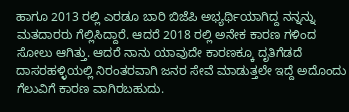ಹಾಗೂ 2013 ರಲ್ಲಿ ಎರಡೂ ಬಾರಿ ಬಿಜೆಪಿ ಅಭ್ಯರ್ಥಿಯಾಗಿದ್ದ ನನ್ನನ್ನು ಮತದಾರರು ಗೆಲ್ಲಿಸಿದ್ದಾರೆ. ಆದರೆ 2018 ರಲ್ಲಿ ಅನೇಕ ಕಾರಣ ಗಳಿಂದ ಸೋಲು ಆಗಿತ್ತು. ಆದರೆ ನಾನು ಯಾವುದೇ ಕಾರಣಕ್ಕೂ ದೃತಿಗೆಡದೆ ದಾಸರಹಳ್ಳಿಯಲ್ಲಿ ನಿರಂತರವಾಗಿ ಜನರ ಸೇವೆ ಮಾಡುತ್ತಲೇ ಇದ್ದೆ ಅದೊಂದು ಗೆಲುವಿಗೆ ಕಾರಣ ವಾಗಿರಬಹುದು.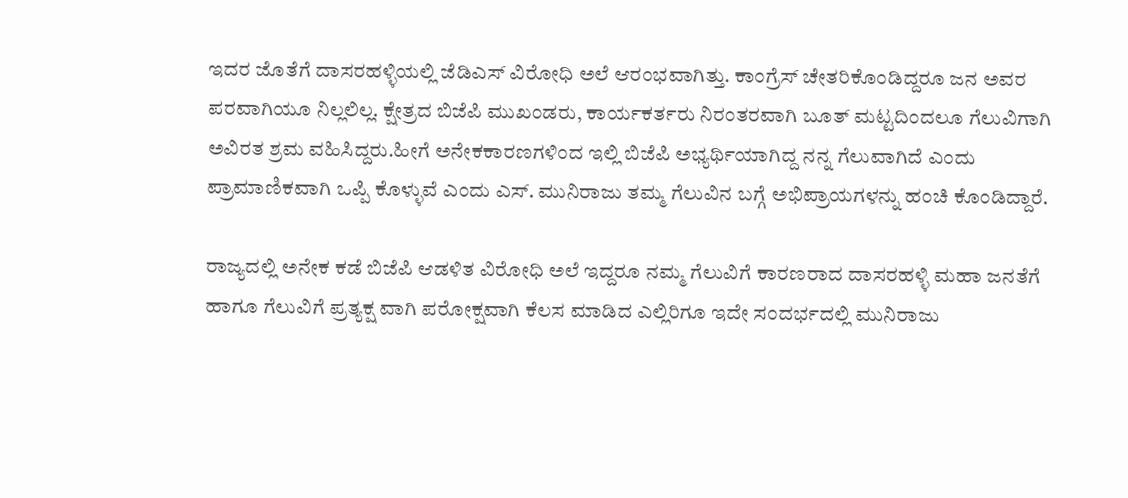ಇದರ ಜೊತೆಗೆ ದಾಸರಹಳ್ಳಿಯಲ್ಲಿ ಜೆಡಿಎಸ್ ವಿರೋಧಿ ಅಲೆ ಆರಂಭವಾಗಿತ್ತು. ಕಾಂಗ್ರೆಸ್ ಚೇತರಿಕೊಂಡಿದ್ದರೂ ಜನ ಅವರ ಪರವಾಗಿಯೂ ನಿಲ್ಲಲಿಲ್ಲ. ಕ್ಷೇತ್ರದ ಬಿಜೆಪಿ ಮುಖಂಡರು, ಕಾರ್ಯಕರ್ತರು ನಿರಂತರವಾಗಿ ಬೂತ್ ಮಟ್ಟದಿಂದಲೂ ಗೆಲುವಿಗಾಗಿ ಅವಿರತ ಶ್ರಮ ವಹಿಸಿದ್ದರು.ಹೀಗೆ ಅನೇಕಕಾರಣಗಳಿಂದ ಇಲ್ಲಿ ಬಿಜೆಪಿ ಅಭ್ಯರ್ಥಿಯಾಗಿದ್ದ ನನ್ನ ಗೆಲುವಾಗಿದೆ ಎಂದು ಪ್ರಾಮಾಣಿಕವಾಗಿ ಒಪ್ಪಿ ಕೊಳ್ಳುವೆ ಎಂದು ಎಸ್. ಮುನಿರಾಜು ತಮ್ಮ ಗೆಲುವಿನ ಬಗ್ಗೆ ಅಭಿಪ್ರಾಯಗಳನ್ನು ಹಂಚಿ ಕೊಂಡಿದ್ದಾರೆ.

ರಾಜ್ಯದಲ್ಲಿ ಅನೇಕ ಕಡೆ ಬಿಜೆಪಿ ಆಡಳಿತ ವಿರೋಧಿ ಅಲೆ ಇದ್ದರೂ ನಮ್ಮ ಗೆಲುವಿಗೆ ಕಾರಣರಾದ ದಾಸರಹಳ್ಳಿ ಮಹಾ ಜನತೆಗೆ ಹಾಗೂ ಗೆಲುವಿಗೆ ಪ್ರತ್ಯಕ್ಷ ವಾಗಿ ಪರೋಕ್ಷವಾಗಿ ಕೆಲಸ ಮಾಡಿದ ಎಲ್ಲಿರಿಗೂ ಇದೇ ಸಂದರ್ಭದಲ್ಲಿ ಮುನಿರಾಜು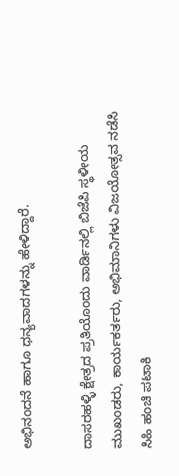ಅಭಿನಂದನೆ ಹಾಗೂ ಧನ್ಯವಾದಗಳನ್ನು ಹೇಳಿದ್ದಾರೆ.

ದಾಸರಹಳ್ಳಿ ಕ್ಷೇತ್ರದ ಪ್ರತಿಯೊಂದು ವಾರ್ಡಿನಲ್ಲಿ ಬಿಜೆಪಿ ಸ್ಥಳೀಯ ಮುಖಂಡರು, ಕಾರ್ಯಕರ್ತರು, ಅಭಿಮಾನಿಗಳು ವಿಜಯೋತ್ಸವ ನಡೆಸಿ ಸಿಹಿ ಹಂಚಿ ಪಟಾಕಿ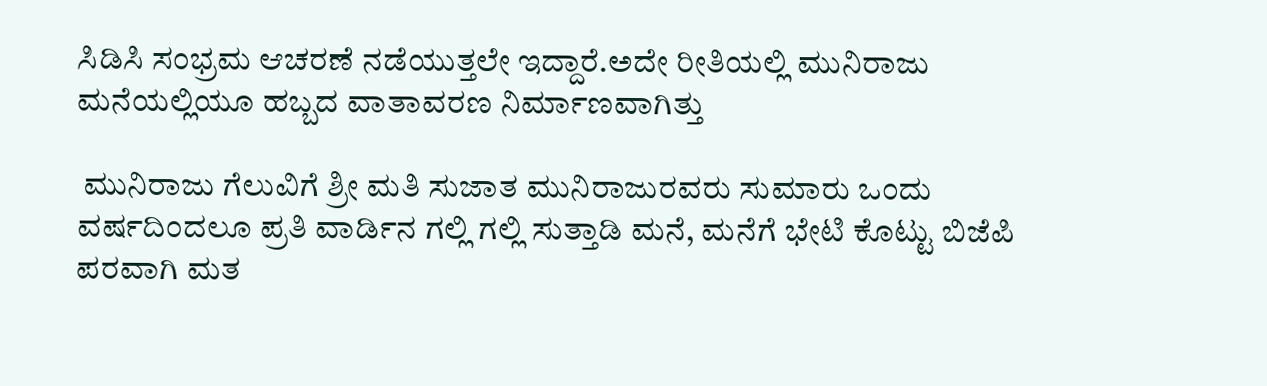ಸಿಡಿಸಿ ಸಂಭ್ರಮ ಆಚರಣೆ ನಡೆಯುತ್ತಲೇ ಇದ್ದಾರೆ.ಅದೇ ರೀತಿಯಲ್ಲಿ ಮುನಿರಾಜು ಮನೆಯಲ್ಲಿಯೂ ಹಬ್ಬದ ವಾತಾವರಣ ನಿರ್ಮಾಣವಾಗಿತ್ತು

 ಮುನಿರಾಜು ಗೆಲುವಿಗೆ ಶ್ರೀ ಮತಿ ಸುಜಾತ ಮುನಿರಾಜುರವರು ಸುಮಾರು ಒಂದು ವರ್ಷದಿಂದಲೂ ಪ್ರತಿ ವಾರ್ಡಿನ ಗಲ್ಲಿ ಗಲ್ಲಿ ಸುತ್ತಾಡಿ ಮನೆ, ಮನೆಗೆ ಭೇಟಿ ಕೊಟ್ಟು ಬಿಜೆಪಿ ಪರವಾಗಿ ಮತ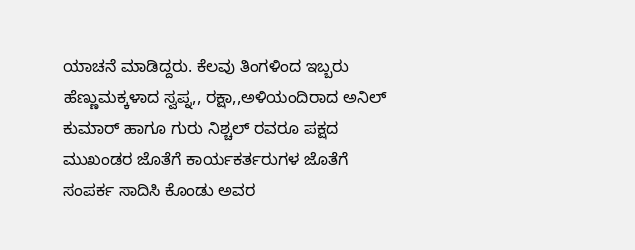ಯಾಚನೆ ಮಾಡಿದ್ದರು. ಕೆಲವು ತಿಂಗಳಿಂದ ಇಬ್ಬರು ಹೆಣ್ಣುಮಕ್ಕಳಾದ ಸ್ವಪ್ನ,, ರಕ್ಷಾ,,ಅಳಿಯಂದಿರಾದ ಅನಿಲ್ ಕುಮಾರ್ ಹಾಗೂ ಗುರು ನಿಶ್ಚಲ್ ರವರೂ ಪಕ್ಷದ ಮುಖಂಡರ ಜೊತೆಗೆ ಕಾರ್ಯಕರ್ತರುಗಳ ಜೊತೆಗೆ ಸಂಪರ್ಕ ಸಾದಿಸಿ ಕೊಂಡು ಅವರ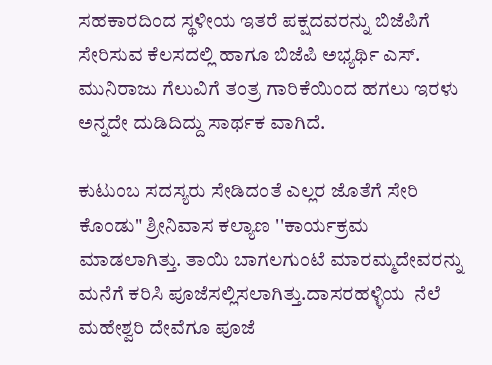ಸಹಕಾರದಿಂದ ಸ್ಥಳೀಯ ಇತರೆ ಪಕ್ಷದವರನ್ನು ಬಿಜೆಪಿಗೆ ಸೇರಿಸುವ ಕೆಲಸದಲ್ಲಿ ಹಾಗೂ ಬಿಜೆಪಿ ಅಭ್ಯರ್ಥಿ ಎಸ್. ಮುನಿರಾಜು ಗೆಲುವಿಗೆ ತಂತ್ರ ಗಾರಿಕೆಯಿಂದ ಹಗಲು ಇರಳು ಅನ್ನದೇ ದುಡಿದಿದ್ದು ಸಾರ್ಥಕ ವಾಗಿದೆ.

ಕುಟುಂಬ ಸದಸ್ಯರು ಸೇಡಿದಂತೆ ಎಲ್ಲರ ಜೊತೆಗೆ ಸೇರಿ ಕೊಂಡು" ಶ್ರೀನಿವಾಸ ಕಲ್ಯಾಣ ''ಕಾರ್ಯಕ್ರಮ ಮಾಡಲಾಗಿತ್ತು. ತಾಯಿ ಬಾಗಲಗುಂಟೆ ಮಾರಮ್ಮದೇವರನ್ನು ಮನೆಗೆ ಕರಿಸಿ ಪೂಜೆಸಲ್ಲಿಸಲಾಗಿತ್ತು.ದಾಸರಹಳ್ಳಿಯ  ನೆಲೆ ಮಹೇಶ್ವರಿ ದೇವೆಗೂ ಪೂಜೆ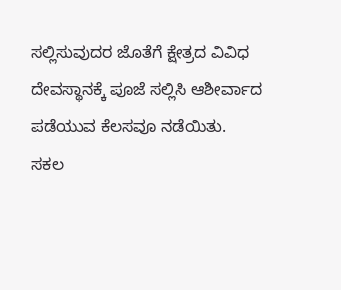ಸಲ್ಲಿಸುವುದರ ಜೊತೆಗೆ ಕ್ಷೇತ್ರದ ವಿವಿಧ ದೇವಸ್ಥಾನಕ್ಕೆ ಪೂಜೆ ಸಲ್ಲಿಸಿ ಆಶೀರ್ವಾದ ಪಡೆಯುವ ಕೆಲಸವೂ ನಡೆಯಿತು. ಸಕಲ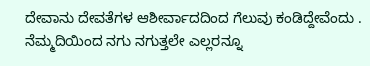ದೇವಾನು ದೇವತೆಗಳ ಆಶೀರ್ವಾದದಿಂದ ಗೆಲುವು ಕಂಡಿದ್ದೇವೆಂದು . ನೆಮ್ಮದಿಯಿಂದ ನಗು ನಗುತ್ತಲೇ ಎಲ್ಲರನ್ನೂ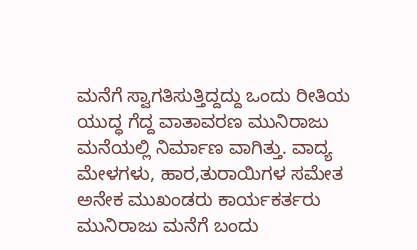ಮನೆಗೆ ಸ್ವಾಗತಿಸುತ್ತಿದ್ದದ್ದು ಒಂದು ರೀತಿಯ ಯುದ್ಧ ಗೆದ್ದ ವಾತಾವರಣ ಮುನಿರಾಜು ಮನೆಯಲ್ಲಿ ನಿರ್ಮಾಣ ವಾಗಿತ್ತು. ವಾದ್ಯ ಮೇಳಗಳು, ಹಾರ,ತುರಾಯಿಗಳ ಸಮೇತ ಅನೇಕ ಮುಖಂಡರು ಕಾರ್ಯಕರ್ತರು ಮುನಿರಾಜು ಮನೆಗೆ ಬಂದು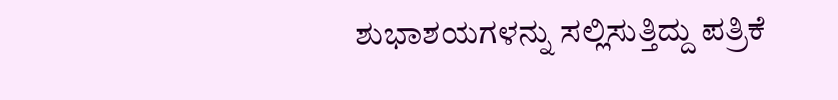ಶುಭಾಶಯಗಳನ್ನು ಸಲ್ಲಿಸುತ್ತಿದ್ದು ಪತ್ರಿಕೆ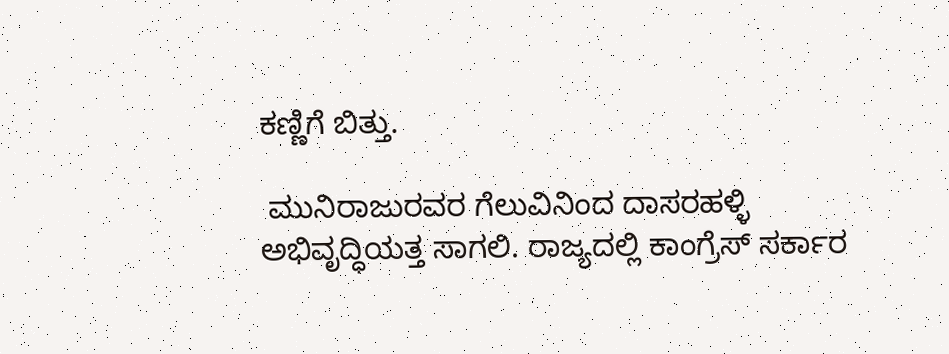ಕಣ್ಣಿಗೆ ಬಿತ್ತು.

 ಮುನಿರಾಜುರವರ ಗೆಲುವಿನಿಂದ ದಾಸರಹಳ್ಳಿ ಅಭಿವೃದ್ಧಿಯತ್ತ ಸಾಗಲಿ. ರಾಜ್ಯದಲ್ಲಿ ಕಾಂಗ್ರೆಸ್ ಸರ್ಕಾರ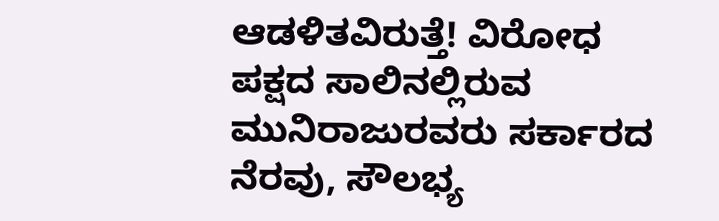ಆಡಳಿತವಿರುತ್ತೆ! ವಿರೋಧ ಪಕ್ಷದ ಸಾಲಿನಲ್ಲಿರುವ ಮುನಿರಾಜುರವರು ಸರ್ಕಾರದ ನೆರವು, ಸೌಲಭ್ಯ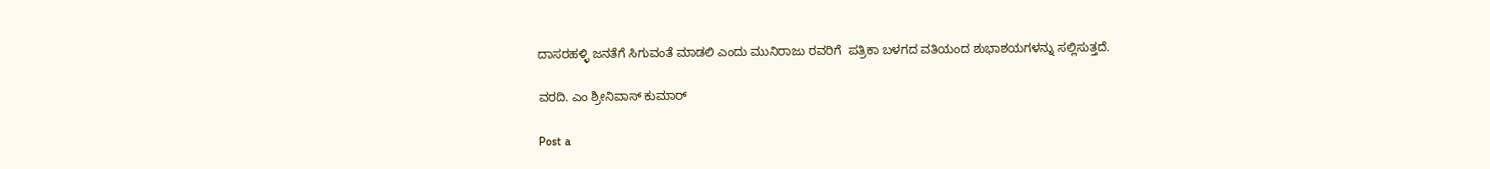ದಾಸರಹಳ್ಳಿ ಜನತೆಗೆ ಸಿಗುವಂತೆ ಮಾಡಲಿ ಎಂದು ಮುನಿರಾಜು ರವರಿಗೆ  ಪತ್ರಿಕಾ ಬಳಗದ ವತಿಯಂದ ಶುಭಾಶಯಗಳನ್ನು ಸಲ್ಲಿಸುತ್ತದೆ.

ವರದಿ. ಎಂ ಶ್ರೀನಿವಾಸ್ ಕುಮಾರ್

Post a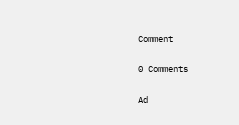Comment

0 Comments

Ad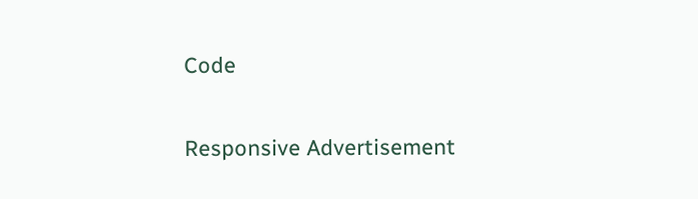Code

Responsive Advertisement